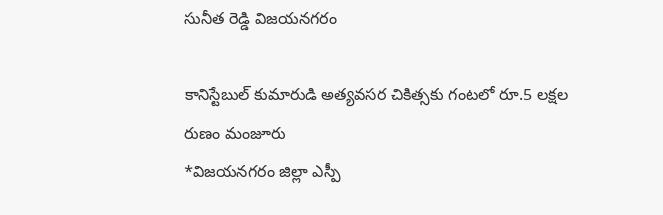సునీత రెడ్డి విజయనగరం

కానిస్టేబుల్ కుమారుడి అత్యవసర చికిత్సకు గంటలో రూ.5 లక్షల రుణం మంజూరు
*విజయనగరం జిల్లా ఎస్పీ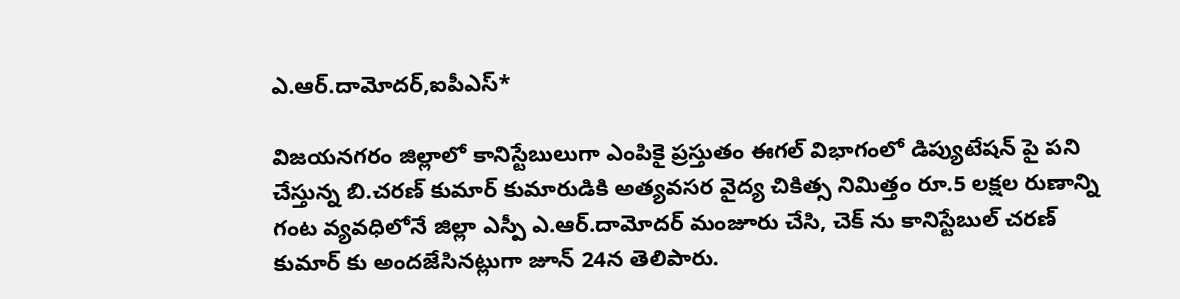ఎ.ఆర్.దామోదర్,ఐపీఎస్*

విజయనగరం జిల్లాలో కానిస్టేబులుగా ఎంపికై ప్రస్తుతం ఈగల్ విభాగంలో డిప్యుటేషన్ పై పని చేస్తున్న బి.చరణ్ కుమార్ కుమారుడికి అత్యవసర వైద్య చికిత్స నిమిత్తం రూ.5 లక్షల రుణాన్ని గంట వ్యవధిలోనే జిల్లా ఎస్పీ ఎ.ఆర్.దామోదర్ మంజూరు చేసి, చెక్ ను కానిస్టేబుల్ చరణ్ కుమార్ కు అందజేసినట్లుగా జూన్ 24న తెలిపారు.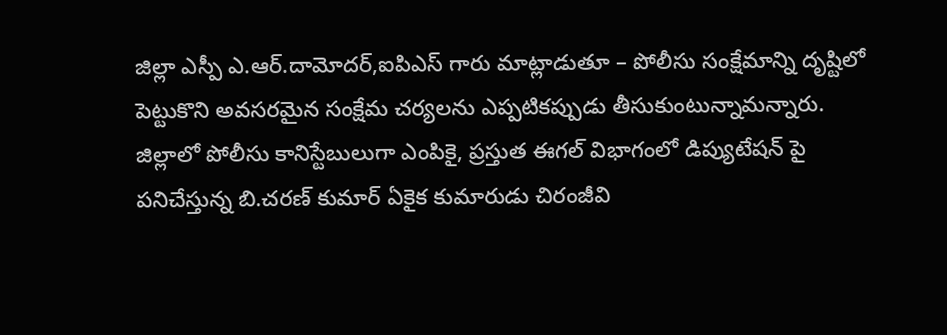జిల్లా ఎస్పీ ఎ.ఆర్.దామోదర్,ఐపిఎస్ గారు మాట్లాడుతూ – పోలీసు సంక్షేమాన్ని దృష్టిలో పెట్టుకొని అవసరమైన సంక్షేమ చర్యలను ఎప్పటికప్పుడు తీసుకుంటున్నామన్నారు. జిల్లాలో పోలీసు కానిస్టేబులుగా ఎంపికై, ప్రస్తుత ఈగల్ విభాగంలో డిప్యుటేషన్ పై పనిచేస్తున్న బి.చరణ్ కుమార్ ఏకైక కుమారుడు చిరంజీవి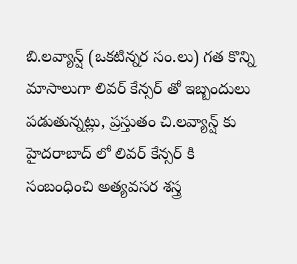బి.లవ్యాన్ష్ (ఒకటిన్నర సం.లు) గత కొన్ని మాసాలుగా లివర్ కేన్సర్ తో ఇబ్బందులు పడుతున్నట్లు, ప్రస్తుతం చి.లవ్యాన్ష్ కు హైదరాబాద్ లో లివర్ కేన్సర్ కి సంబంధించి అత్యవసర శస్త్ర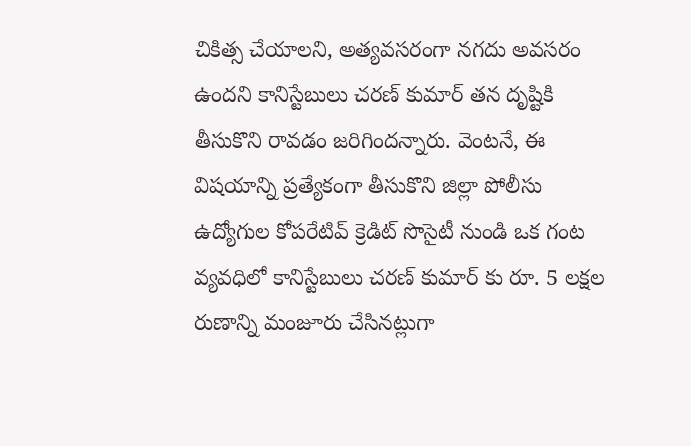చికిత్స చేయాలని, అత్యవసరంగా నగదు అవసరం ఉందని కానిస్టేబులు చరణ్ కుమార్ తన దృష్టికి తీసుకొని రావడం జరిగిందన్నారు. వెంటనే, ఈ విషయాన్ని ప్రత్యేకంగా తీసుకొని జిల్లా పోలీసు ఉద్యోగుల కోపరేటివ్ క్రెడిట్ సొసైటీ నుండి ఒక గంట వ్యవధిలో కానిస్టేబులు చరణ్ కుమార్ కు రూ. 5 లక్షల రుణాన్ని మంజూరు చేసినట్లుగా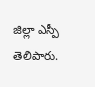జిల్లా ఎస్పీ తెలిపారు.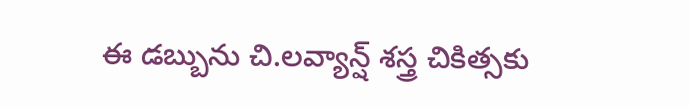ఈ డబ్బును చి.లవ్యాన్ష్ శస్త్ర చికిత్సకు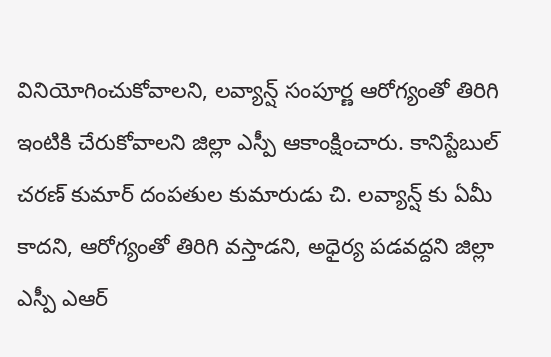వినియోగించుకోవాలని, లవ్యాన్ష్ సంపూర్ణ ఆరోగ్యంతో తిరిగి ఇంటికి చేరుకోవాలని జిల్లా ఎస్పీ ఆకాంక్షించారు. కానిస్టేబుల్ చరణ్ కుమార్ దంపతుల కుమారుడు చి. లవ్యాన్ష్ కు ఏమీ కాదని, ఆరోగ్యంతో తిరిగి వస్తాడని, అధైర్య పడవద్దని జిల్లా ఎస్పీ ఎఆర్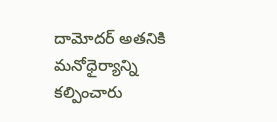దామోదర్ అతనికి మనోధైర్యాన్ని కల్పించారు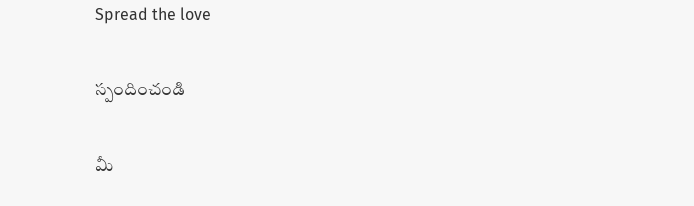Spread the love

స్పందించండి

మీ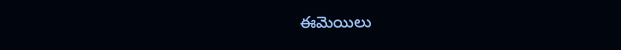ఈమెయిలు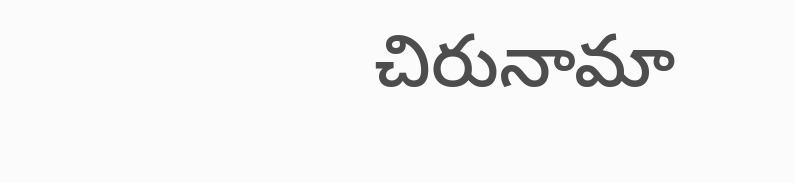చిరునామా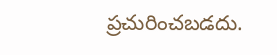ప్రచురించబడదు.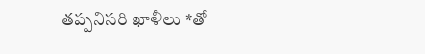తప్పనిసరి ఖాళీలు *తో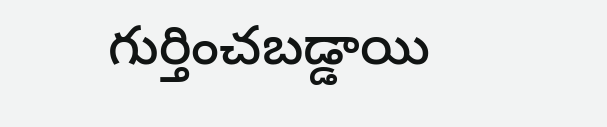గుర్తించబడ్డాయి